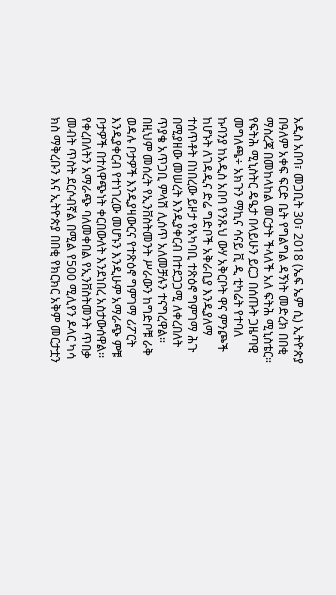አዲስ አበባ፣ መጋቢት 30፣ 2018 (ኤፍ ኤም ሲ) ኢትዮጵያ በዓለም አቀፍ ፍርድ ቤት የግልግል ዳኝነት መድረክ በበቂ ማስረጃ በመከላከል መርታት ችላለች አለ ፍትሕ ሚኒስቴር።
የፍትሕ ሚኒስትር ዴዔታ በላይሁን ይርጋ በሰጡት ጋዜጣዊ መግለጫ÷ አክጉን ማኪና ሳናይ ቪ ዲ ቲካሬት የተባለ ኩባንያ ከአዲስ አበባ የንጹህ ውሃ አቅርቦት ዋና ምንጮች ከሆኑት ለገዳዲና ድሬ ግድቦች አቅራቢያ እንዲያለማ ተሰጥቶት በነበረው ይዞታ የአካባቢ ተጽዕኖ ግምገማ ሕጉ በሚያዘው መሠረት እንዲያቀርብ በተደጋጋሚ ለቀረበለት ጥያቄ አጥጋቢ ምላሽ ሊሰጥ አለመቻሉን ተናግረዋል።
በዚህም መሰረት የኢንቨስትመንት ሥራውን ከግድቦቹ ራቅ ወዳሉ ቦታዎች እንዲያዛውርና የተጽዕኖ ግምገማ ሪፖርት እንዲያቀርብ የተነገረው መሆኑን እንዲሁም አማራጭ ምቹ ቦታዎች በተለዋጭነት ቀርበውለት እንደነበረ አስታውሰዋል፡፡
የቀረበለትን አማራጭ ባለመቀበል የኢንቨስትመንት ጥበቃ መብት ጥስት ደርሶብኛል በሚል የ500 ሚሊየን ዶላር ካሳ ክስ ማቅረቡን እና ኢትዮጵያ በበቂ የክርክር አቅም መርታቷን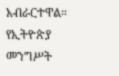አብራርተዋል።
የኢትዮጵያ መንግሥት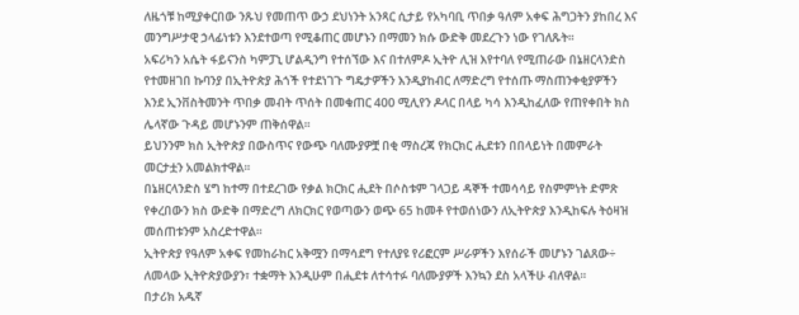ለዜጎቹ ከሚያቀርበው ንጹህ የመጠጥ ውኃ ደህነንት አንጻር ሲታይ የአካባቢ ጥበቃ ዓለም አቀፍ ሕግጋትን ያከበረ እና መንግሥታዊ ኃላፊነቱን እንደተወጣ የሚቆጠር መሆኑን በማመን ክሱ ውድቅ መደረጉን ነው የገለጹት፡፡
አፍሪካን አሴት ፋይናንስ ካምፓኒ ሆልዲንግ የተሰኘው እና በተለምዶ ኢትዮ ሊዝ እየተባለ የሚጠራው በኔዘርላንድስ የተመዘገበ ኩባንያ በኢትዮጵያ ሕጎች የተደነገጉ ግዴታዎችን እንዲያከብር ለማድረግ የተሰጡ ማስጠንቀቂያዎችን እንደ ኢንቨስትመንት ጥበቃ መብት ጥሰት በመቁጠር 400 ሚሊየን ዶላር በላይ ካሳ እንዲከፈለው የጠየቀበት ክስ ሌላኛው ጉዳይ መሆኑንም ጠቅሰዋል፡፡
ይህንንም ክስ ኢትዮጵያ በውስጥና የውጭ ባለሙያዎቿ በቂ ማስረጃ የክርክር ሒደቱን በበላይነት በመምራት መርታቷን አመልክተዋል፡፡
በኔዘርላንድስ ሄግ ከተማ በተደረገው የቃል ክርክር ሒደት በሶስቱም ገላጋይ ዳኞች ተመሳሳይ የስምምነት ድምጽ የቀረበውን ክስ ውድቅ በማድረግ ለክርክር የወጣውን ወጭ 65 ከመቶ የተወሰነውን ለኢትዮጵያ እንዲከፍሉ ትዕዛዝ መሰጠቱንም አስረድተዋል።
ኢትዮጵያ የዓለም አቀፍ የመከራከር አቅሟን በማሳደግ የተለያዩ የሪፎርም ሥራዎችን እየሰራች መሆኑን ገልጸው÷ ለመላው ኢትዮጵያውያን፣ ተቋማት እንዲሁም በሒደቱ ለተሳተፉ ባለሙያዎች እንኳን ደስ አላችሁ ብለዋል።
በታሪክ አዱኛ